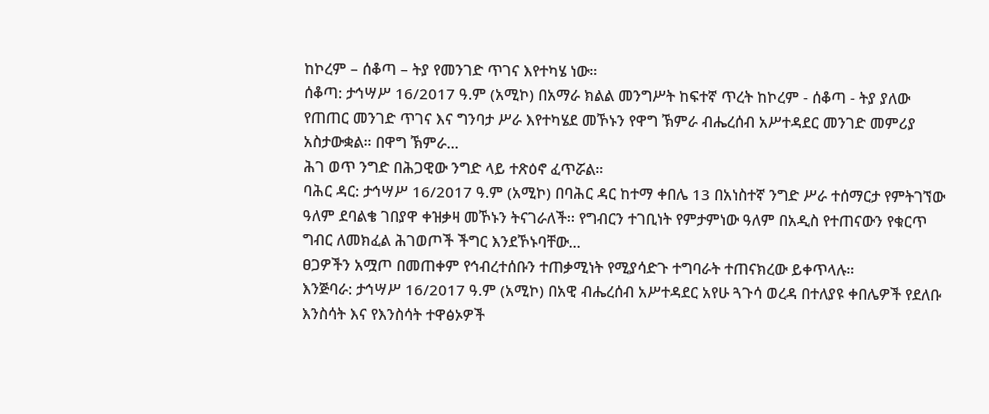ከኮረም – ሰቆጣ – ትያ የመንገድ ጥገና እየተካሄ ነው።
ሰቆጣ: ታኅሣሥ 16/2017 ዓ.ም (አሚኮ) በአማራ ክልል መንግሥት ከፍተኛ ጥረት ከኮረም - ሰቆጣ - ትያ ያለው የጠጠር መንገድ ጥገና እና ግንባታ ሥራ እየተካሄደ መኾኑን የዋግ ኽምራ ብሔረሰብ አሥተዳደር መንገድ መምሪያ አስታውቋል። በዋግ ኽምራ...
ሕገ ወጥ ንግድ በሕጋዊው ንግድ ላይ ተጽዕኖ ፈጥሯል።
ባሕር ዳር: ታኅሣሥ 16/2017 ዓ.ም (አሚኮ) በባሕር ዳር ከተማ ቀበሌ 13 በአነስተኛ ንግድ ሥራ ተሰማርታ የምትገኘው ዓለም ደባልቄ ገበያዋ ቀዝቃዛ መኾኑን ትናገራለች፡፡ የግብርን ተገቢነት የምታምነው ዓለም በአዲስ የተጠናውን የቁርጥ ግብር ለመክፈል ሕገወጦች ችግር እንደኾኑባቸው...
ፀጋዎችን አሟጦ በመጠቀም የኅብረተሰቡን ተጠቃሚነት የሚያሳድጉ ተግባራት ተጠናክረው ይቀጥላሉ።
እንጅባራ: ታኅሣሥ 16/2017 ዓ.ም (አሚኮ) በአዊ ብሔረሰብ አሥተዳደር አየሁ ጓጉሳ ወረዳ በተለያዩ ቀበሌዎች የደለቡ እንስሳት እና የእንስሳት ተዋፅኦዎች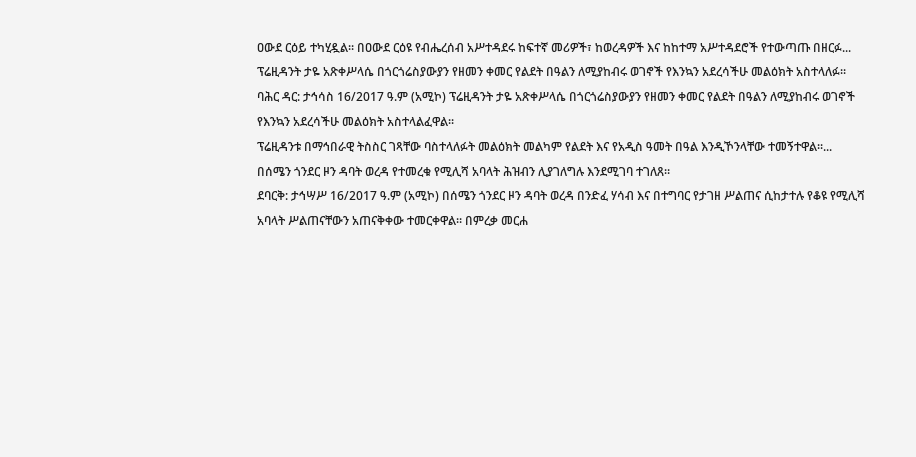ዐውደ ርዕይ ተካሂዷል። በዐውደ ርዕዩ የብሔረሰብ አሥተዳደሩ ከፍተኛ መሪዎች፣ ከወረዳዎች እና ከከተማ አሥተዳደሮች የተውጣጡ በዘርፉ...
ፕሬዚዳንት ታዬ አጽቀሥላሴ በጎርጎሬስያውያን የዘመን ቀመር የልደት በዓልን ለሚያከብሩ ወገኖች የእንኳን አደረሳችሁ መልዕክት አስተላለፉ፡፡
ባሕር ዳር: ታኅሳስ 16/2017 ዓ.ም (አሚኮ) ፕሬዚዳንት ታዬ አጽቀሥላሴ በጎርጎሬስያውያን የዘመን ቀመር የልደት በዓልን ለሚያከብሩ ወገኖች የእንኳን አደረሳችሁ መልዕክት አስተላልፈዋል፡፡
ፕሬዚዳንቱ በማኅበራዊ ትስስር ገጻቸው ባስተላለፉት መልዕክት መልካም የልደት እና የአዲስ ዓመት በዓል እንዲኾንላቸው ተመኝተዋል፡፡...
በሰሜን ጎንደር ዞን ዳባት ወረዳ የተመረቁ የሚሊሻ አባላት ሕዝብን ሊያገለግሉ እንደሚገባ ተገለጸ።
ደባርቅ: ታኅሣሥ 16/2017 ዓ.ም (አሚኮ) በሰሜን ጎንደር ዞን ዳባት ወረዳ በንድፈ ሃሳብ እና በተግባር የታገዘ ሥልጠና ሲከታተሉ የቆዩ የሚሊሻ አባላት ሥልጠናቸውን አጠናቅቀው ተመርቀዋል። በምረቃ መርሐ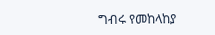ግብሩ የመከላከያ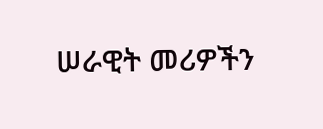ሠራዊት መሪዎችን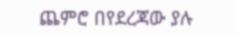ጨምሮ በየደረጃው ያሉ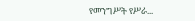የመንግሥት የሥራ...